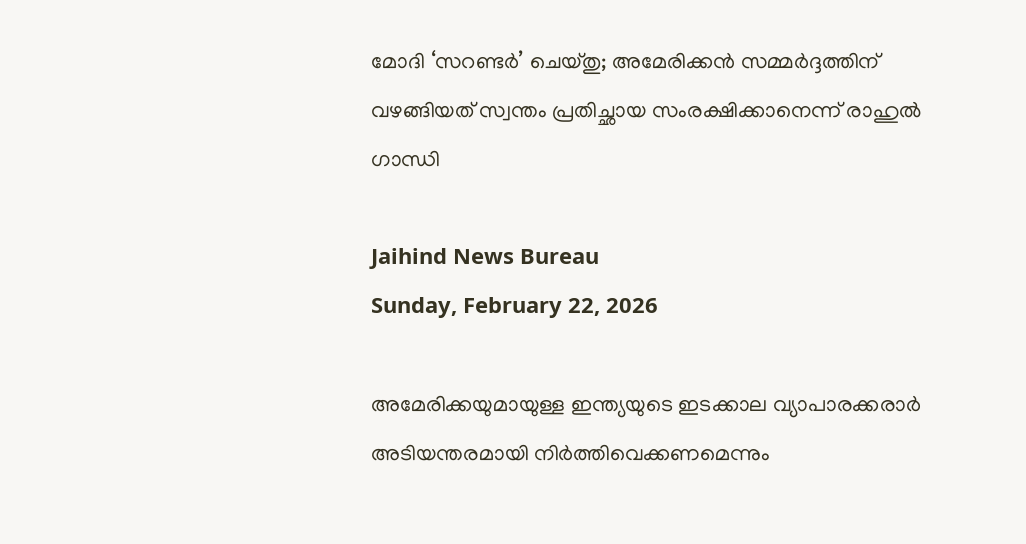മോദി ‘സറണ്ടർ’ ചെയ്തു; അമേരിക്കൻ സമ്മർദ്ദത്തിന് വഴങ്ങിയത് സ്വന്തം പ്രതിച്ഛായ സംരക്ഷിക്കാനെന്ന് രാഹുൽ ഗാന്ധി

Jaihind News Bureau
Sunday, February 22, 2026

അമേരിക്കയുമായുള്ള ഇന്ത്യയുടെ ഇടക്കാല വ്യാപാരക്കരാർ അടിയന്തരമായി നിർത്തിവെക്കണമെന്നും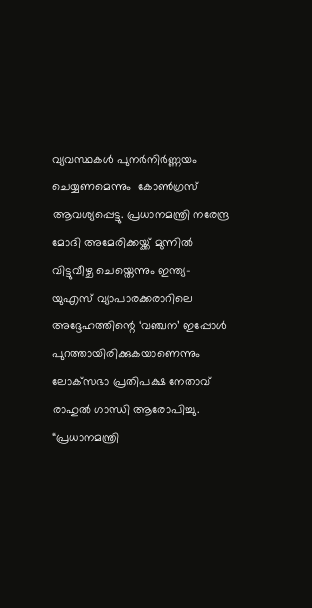വ്യവസ്ഥകൾ പുനർനിർണ്ണയം ചെയ്യണമെന്നും  കോൺഗ്രസ് ആവശ്യപ്പെട്ടു. പ്രധാനമന്ത്രി നരേന്ദ്ര മോദി അമേരിക്കയ്ക്ക് മുന്നിൽ വിട്ടുവീഴ്ച ചെയ്തെന്നും ഇന്ത്യ-യുഎസ് വ്യാപാരക്കരാറിലെ അദ്ദേഹത്തിന്റെ ‘വഞ്ചന’ ഇപ്പോൾ പുറത്തായിരിക്കുകയാണെന്നും ലോക്‌സഭാ പ്രതിപക്ഷ നേതാവ് രാഹുൽ ഗാന്ധി ആരോപിച്ചു. “പ്രധാനമന്ത്രി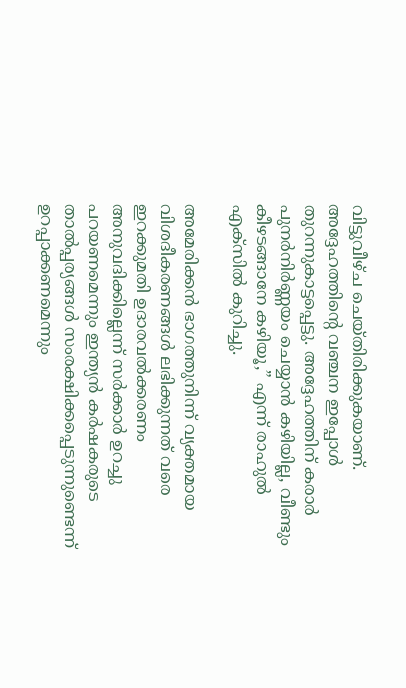വിട്ടുവീഴ്ച ചെയ്തിരിക്കുകയാണ്. അദ്ദേഹത്തിന്റെ വഞ്ചന ഇപ്പോൾ തുറന്നുകാട്ടപ്പെട്ടു. അദ്ദേഹത്തിന് കരാർ പുനർനിർണ്ണയം ചെയ്യാൻ കഴിയില്ല, വീണ്ടും കീഴടങ്ങാനേ കഴിയൂ,” എന്ന് രാഹുൽ എക്സിൽ കുറിച്ചു.

അമേരിക്കൻ ഭാഗത്തുനിന്ന് വ്യക്തമായ വിശദീകരണങ്ങൾ ലഭിക്കുന്നത് വരെ ഇറക്കുമതി ഉദാരവൽക്കരണം അനുവദിക്കില്ലെന്ന് സർക്കാർ ഉറച്ചു പറയണമെന്നും ഇന്ത്യൻ കർഷകരുടെ താൽപ്പര്യങ്ങൾ സംരക്ഷിക്കപ്പെടുന്നുണ്ടെന്ന് ഉറപ്പാക്കണമെന്നും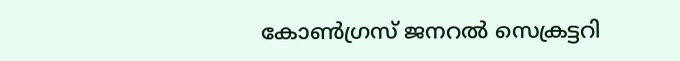കോൺഗ്രസ് ജനറൽ സെക്രട്ടറി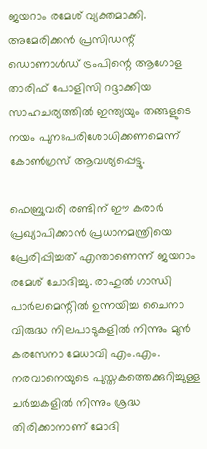ജയറാം രമേശ് വ്യക്തമാക്കി. അമേരിക്കൻ പ്രസിഡന്റ് ഡൊണാൾഡ് ട്രംപിന്റെ ആഗോള താരിഫ് പോളിസി റദ്ദാക്കിയ സാഹചര്യത്തിൽ ഇന്ത്യയും തങ്ങളുടെ നയം പുനഃപരിശോധിക്കണമെന്ന് കോൺഗ്രസ് ആവശ്യപ്പെട്ടു.

ഫെബ്രുവരി രണ്ടിന് ഈ കരാർ പ്രഖ്യാപിക്കാൻ പ്രധാനമന്ത്രിയെ പ്രേരിപ്പിച്ചത് എന്താണെന്ന് ജയറാം രമേശ് ചോദിച്ചു. രാഹുൽ ഗാന്ധി പാർലമെന്റിൽ ഉന്നയിച്ച ചൈനാ വിരുദ്ധ നിലപാടുകളിൽ നിന്നും മുൻ കരസേനാ മേധാവി എം.എം. നരവാനെയുടെ പുസ്തകത്തെക്കുറിച്ചുള്ള ചർച്ചകളിൽ നിന്നും ശ്രദ്ധ തിരിക്കാനാണ് മോദി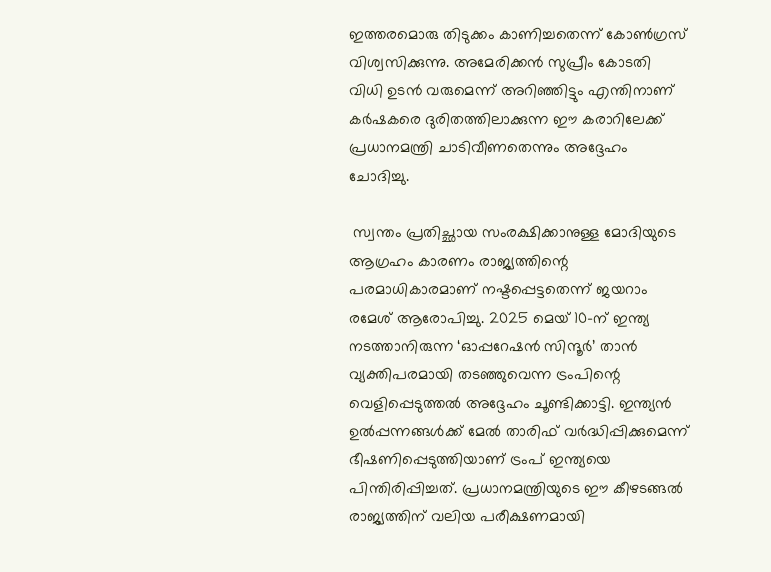ഇത്തരമൊരു തിടുക്കം കാണിച്ചതെന്ന് കോൺഗ്രസ് വിശ്വസിക്കുന്നു. അമേരിക്കൻ സുപ്രീം കോടതി വിധി ഉടൻ വരുമെന്ന് അറിഞ്ഞിട്ടും എന്തിനാണ് കർഷകരെ ദുരിതത്തിലാക്കുന്ന ഈ കരാറിലേക്ക് പ്രധാനമന്ത്രി ചാടിവീണതെന്നും അദ്ദേഹം ചോദിച്ചു.

 സ്വന്തം പ്രതിച്ഛായ സംരക്ഷിക്കാനുള്ള മോദിയുടെ ആഗ്രഹം കാരണം രാജ്യത്തിന്റെ പരമാധികാരമാണ് നഷ്ടപ്പെട്ടതെന്ന് ജയറാം രമേശ് ആരോപിച്ചു. 2025 മെയ് 10-ന് ഇന്ത്യ നടത്താനിരുന്ന ‘ഓപ്പറേഷൻ സിന്ദൂർ’ താൻ വ്യക്തിപരമായി തടഞ്ഞുവെന്ന ട്രംപിന്റെ വെളിപ്പെടുത്തൽ അദ്ദേഹം ചൂണ്ടിക്കാട്ടി. ഇന്ത്യൻ ഉൽപ്പന്നങ്ങൾക്ക് മേൽ താരിഫ് വർദ്ധിപ്പിക്കുമെന്ന് ഭീഷണിപ്പെടുത്തിയാണ് ട്രംപ് ഇന്ത്യയെ പിന്തിരിപ്പിച്ചത്. പ്രധാനമന്ത്രിയുടെ ഈ കീഴടങ്ങൽ രാജ്യത്തിന് വലിയ പരീക്ഷണമായി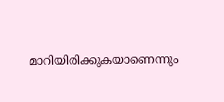മാറിയിരിക്കുകയാണെന്നും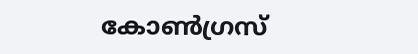കോൺഗ്രസ്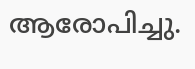ആരോപിച്ചു.